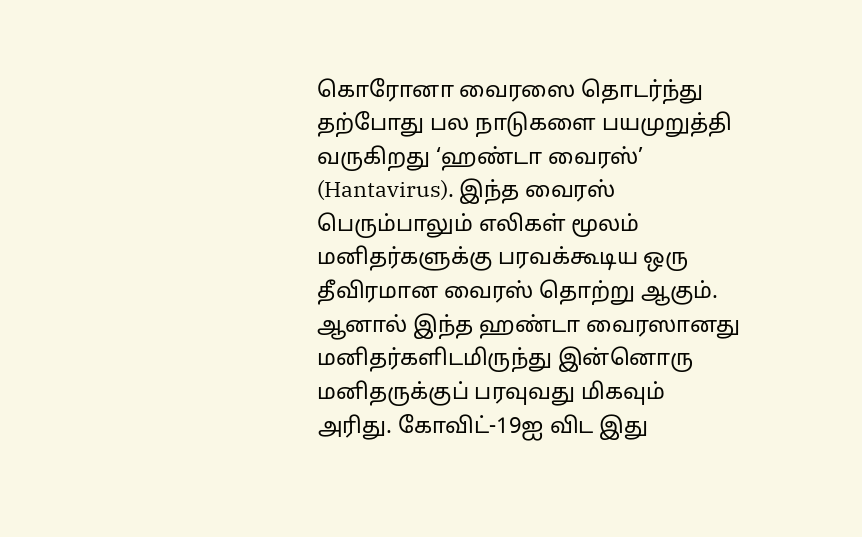கொரோனா வைரஸை தொடர்ந்து தற்போது பல நாடுகளை பயமுறுத்தி வருகிறது ‘ஹண்டா வைரஸ்’ (Hantavirus). இந்த வைரஸ் பெரும்பாலும் எலிகள் மூலம் மனிதர்களுக்கு பரவக்கூடிய ஒரு தீவிரமான வைரஸ் தொற்று ஆகும். ஆனால் இந்த ஹண்டா வைரஸானது மனிதர்களிடமிருந்து இன்னொரு மனிதருக்குப் பரவுவது மிகவும் அரிது. கோவிட்-19ஐ விட இது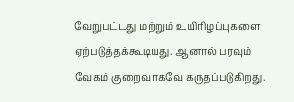வேறுபட்டது மற்றும் உயிரிழப்புகளை ஏற்படுத்தக்கூடியது. ஆனால் பரவும் வேகம் குறைவாகவே கருதப்படுகிறது.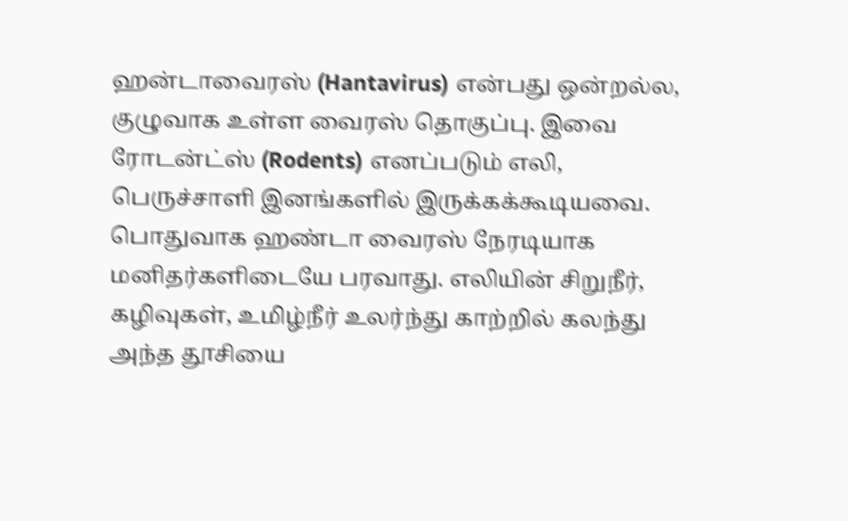ஹன்டாவைரஸ் (Hantavirus) என்பது ஒன்றல்ல, குழுவாக உள்ள வைரஸ் தொகுப்பு. இவை ரோடன்ட்ஸ் (Rodents) எனப்படும் எலி, பெருச்சாளி இனங்களில் இருக்கக்கூடியவை.
பொதுவாக ஹண்டா வைரஸ் நேரடியாக மனிதர்களிடையே பரவாது. எலியின் சிறுநீர், கழிவுகள், உமிழ்நீர் உலர்ந்து காற்றில் கலந்து அந்த தூசியை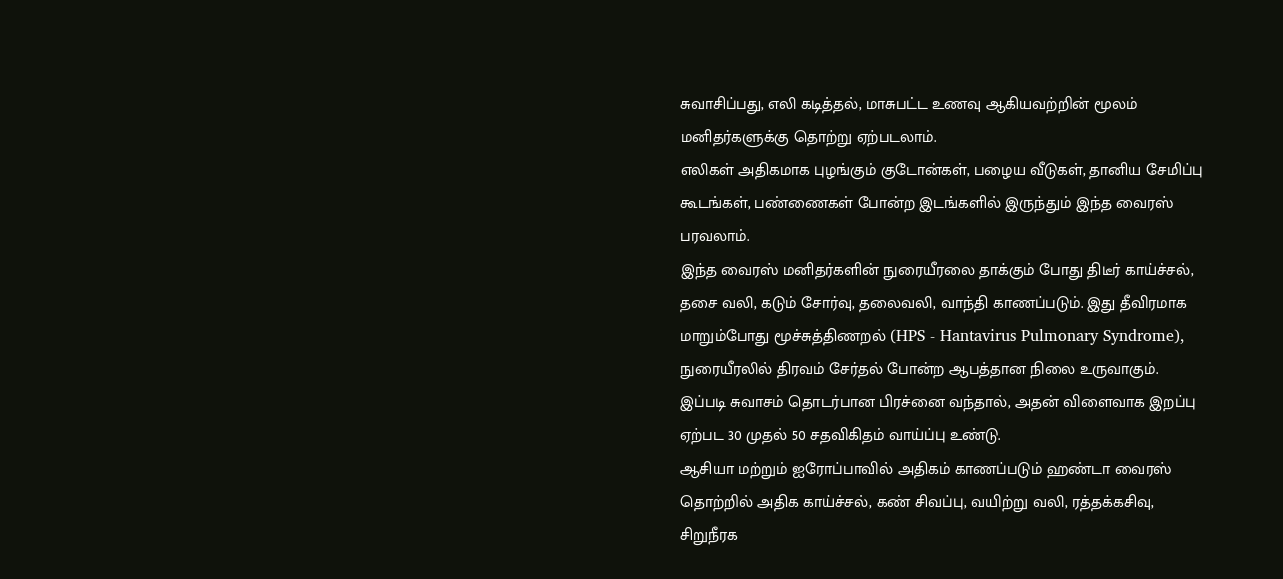சுவாசிப்பது, எலி கடித்தல், மாசுபட்ட உணவு ஆகியவற்றின் மூலம் மனிதர்களுக்கு தொற்று ஏற்படலாம்.
எலிகள் அதிகமாக புழங்கும் குடோன்கள், பழைய வீடுகள், தானிய சேமிப்பு கூடங்கள், பண்ணைகள் போன்ற இடங்களில் இருந்தும் இந்த வைரஸ் பரவலாம்.
இந்த வைரஸ் மனிதர்களின் நுரையீரலை தாக்கும் போது திடீர் காய்ச்சல், தசை வலி, கடும் சோர்வு, தலைவலி, வாந்தி காணப்படும். இது தீவிரமாக மாறும்போது மூச்சுத்திணறல் (HPS - Hantavirus Pulmonary Syndrome), நுரையீரலில் திரவம் சேர்தல் போன்ற ஆபத்தான நிலை உருவாகும். இப்படி சுவாசம் தொடர்பான பிரச்னை வந்தால், அதன் விளைவாக இறப்பு ஏற்பட 30 முதல் 50 சதவிகிதம் வாய்ப்பு உண்டு.
ஆசியா மற்றும் ஐரோப்பாவில் அதிகம் காணப்படும் ஹண்டா வைரஸ் தொற்றில் அதிக காய்ச்சல், கண் சிவப்பு, வயிற்று வலி, ரத்தக்கசிவு, சிறுநீரக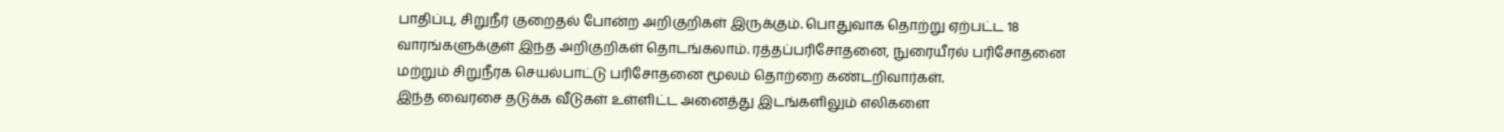பாதிப்பு, சிறுநீர் குறைதல் போன்ற அறிகுறிகள் இருக்கும். பொதுவாக தொற்று ஏற்பட்ட 18 வாரங்களுக்குள் இந்த அறிகுறிகள் தொடங்கலாம். ரத்தப்பரிசோதனை, நுரையீரல் பரிசோதனை மற்றும் சிறுநீரக செயல்பாட்டு பரிசோதனை மூலம் தொற்றை கண்டறிவார்கள்.
இந்த வைரசை தடுக்க வீடுகள் உள்ளிட்ட அனைத்து இடங்களிலும் எலிகளை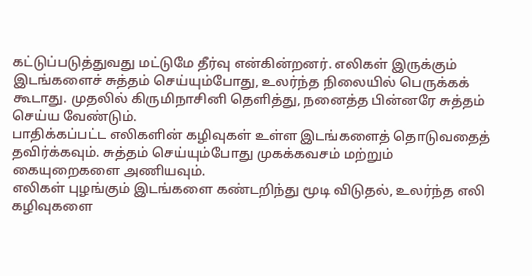கட்டுப்படுத்துவது மட்டுமே தீர்வு என்கின்றனர். எலிகள் இருக்கும் இடங்களைச் சுத்தம் செய்யும்போது, உலர்ந்த நிலையில் பெருக்கக் கூடாது. முதலில் கிருமிநாசினி தெளித்து, நனைத்த பின்னரே சுத்தம் செய்ய வேண்டும்.
பாதிக்கப்பட்ட எலிகளின் கழிவுகள் உள்ள இடங்களைத் தொடுவதைத் தவிர்க்கவும். சுத்தம் செய்யும்போது முகக்கவசம் மற்றும் கையுறைகளை அணியவும்.
எலிகள் புழங்கும் இடங்களை கண்டறிந்து மூடி விடுதல், உலர்ந்த எலி கழிவுகளை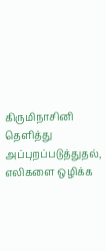கிருமிநாசினி தெளித்து அப்புறப்படுத்துதல், எலிகளை ஒழிக்க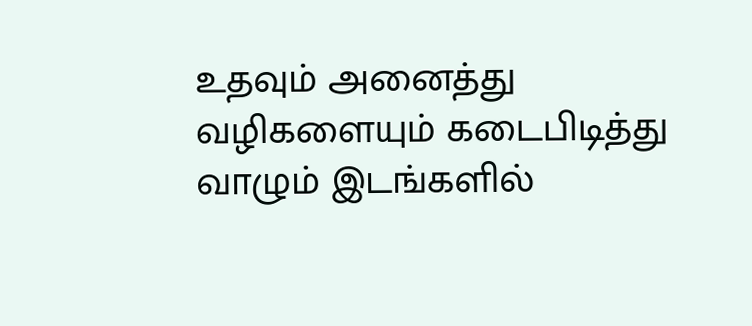உதவும் அனைத்து வழிகளையும் கடைபிடித்து வாழும் இடங்களில்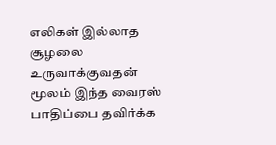எலிகள் இல்லாத சூழலை உருவாக்குவதன் மூலம் இந்த வைரஸ் பாதிப்பை தவிர்க்க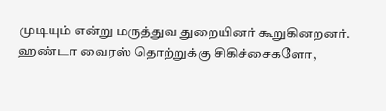முடியும் என்று மருத்துவ துறையினர் கூறுகினறனர்.
ஹண்டா வைரஸ் தொற்றுக்கு சிகிச்சைகளோ,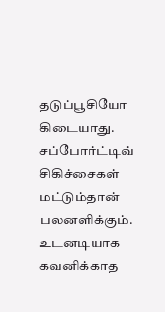தடுப்பூசியோ கிடையாது. சப்போர்ட்டிவ் சிகிச்சைகள் மட்டும்தான் பலனளிக்கும். உடனடியாக கவனிக்காத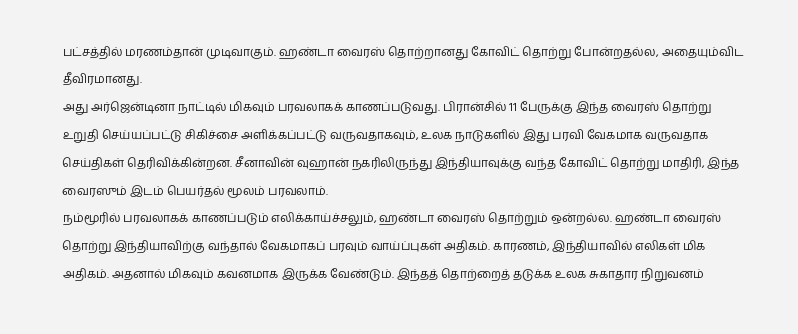பட்சத்தில் மரணம்தான் முடிவாகும். ஹண்டா வைரஸ் தொற்றானது கோவிட் தொற்று போன்றதல்ல, அதையும்விட தீவிரமானது.
அது அர்ஜென்டினா நாட்டில் மிகவும் பரவலாகக் காணப்படுவது. பிரான்சில் 11 பேருக்கு இந்த வைரஸ் தொற்று உறுதி செய்யப்பட்டு சிகிச்சை அளிக்கப்பட்டு வருவதாகவும், உலக நாடுகளில் இது பரவி வேகமாக வருவதாக செய்திகள் தெரிவிக்கின்றன. சீனாவின் வுஹான் நகரிலிருந்து இந்தியாவுக்கு வந்த கோவிட் தொற்று மாதிரி, இந்த வைரஸும் இடம் பெயர்தல் மூலம் பரவலாம்.
நம்மூரில் பரவலாகக் காணப்படும் எலிக்காய்ச்சலும், ஹண்டா வைரஸ் தொற்றும் ஒன்றல்ல. ஹண்டா வைரஸ் தொற்று இந்தியாவிற்கு வந்தால் வேகமாகப் பரவும் வாய்ப்புகள் அதிகம். காரணம், இந்தியாவில் எலிகள் மிக அதிகம். அதனால் மிகவும் கவனமாக இருக்க வேண்டும். இந்தத் தொற்றைத் தடுக்க உலக சுகாதார நிறுவனம்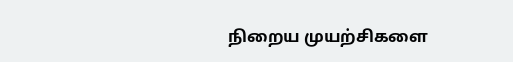நிறைய முயற்சிகளை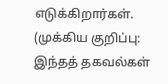எடுக்கிறார்கள்.
(முக்கிய குறிப்பு: இந்தத் தகவல்கள்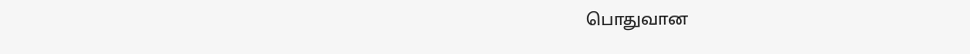பொதுவான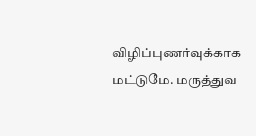விழிப்புணர்வுக்காக மட்டுமே. மருத்துவ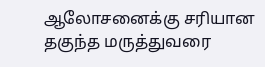ஆலோசனைக்கு சரியான தகுந்த மருத்துவரை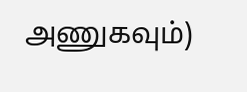அணுகவும்)